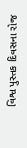વિશ્વ પુસ્તક દિવસના રોજ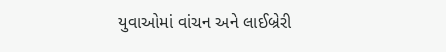યુવાઓમાં વાંચન અને લાઈબ્રેરી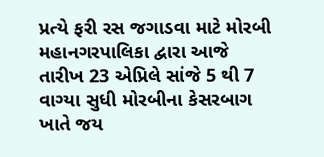પ્રત્યે ફરી રસ જગાડવા માટે મોરબી મહાનગરપાલિકા દ્વારા આજે તારીખ 23 એપ્રિલે સાંજે 5 થી 7 વાગ્યા સુધી મોરબીના કેસરબાગ ખાતે જય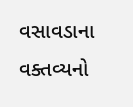વસાવડાના વક્તવ્યનો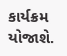કાર્યક્રમ યોજાશે.